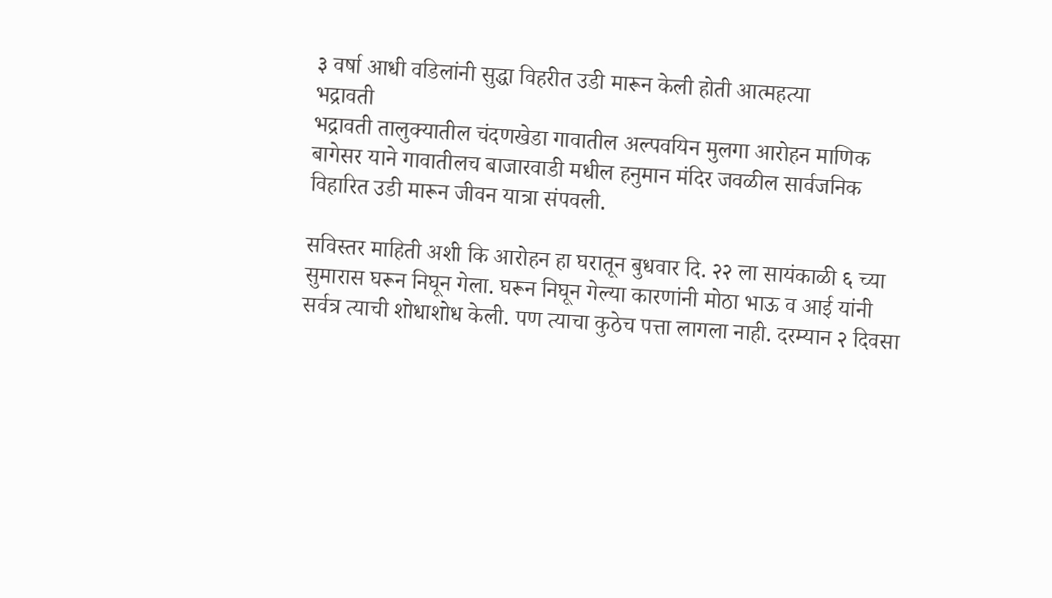३ वर्षा आधी वडिलांनी सुद्धा विहरीत उडी मारून केली होती आत्महत्या
भद्रावती
भद्रावती तालुक्यातील चंदणखेडा गावातील अल्पवयिन मुलगा आरोहन माणिक बागेसर याने गावातीलच बाजारवाडी मधील हनुमान मंदिर जवळील सार्वजनिक विहारित उडी मारून जीवन यात्रा संपवली.

सविस्तर माहिती अशी कि आरोहन हा घरातून बुधवार दि. २२ ला सायंकाळी ६ च्या सुमारास घरून निघून गेला. घरून निघून गेल्या कारणांनी मोठा भाऊ व आई यांनी सर्वत्र त्याची शोधाशोध केली. पण त्याचा कुठेच पत्ता लागला नाही. दरम्यान २ दिवसा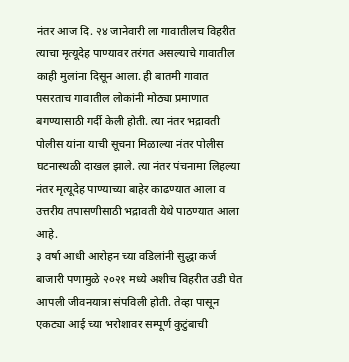नंतर आज दि. २४ जानेवारी ला गावातीलच विहरीत त्याचा मृत्यूदेह पाण्यावर तरंगत असल्याचे गावातील काही मुलांना दिसून आला. ही बातमी गावात पसरताच गावातील लोकांनी मोठ्या प्रमाणात बगण्यासाठी गर्दी केली होती. त्या नंतर भद्रावती पोलीस यांना याची सूचना मिळाल्या नंतर पोलीस घटनास्थळी दाखल झाले. त्या नंतर पंचनामा लिहल्या नंतर मृत्यूदेह पाण्याच्या बाहेर काढण्यात आला व उत्तरीय तपासणीसाठी भद्रावती येथे पाठण्यात आला आहे.
३ वर्षा आधी आरोहन च्या वडिलांनी सुद्धा कर्ज बाजारी पणामुळे २०२१ मध्ये अशीच विहरीत उडी घेत आपली जीवनयात्रा संपविली होती. तेव्हा पासून एकट्या आई च्या भरोशावर सम्पूर्ण कुटुंबाची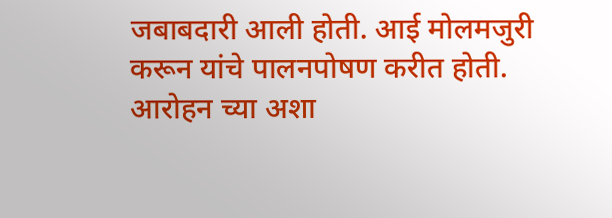जबाबदारी आली होती. आई मोलमजुरी करून यांचे पालनपोषण करीत होती. आरोहन च्या अशा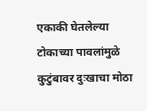एकाकी घेतलेल्या टोकाच्या पावलांमुळे कुटुंबावर दुःखाचा मोठा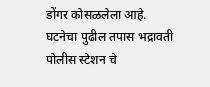डोंगर कोसळलेला आहे.
घटनेचा पुढील तपास भद्रावती पोलीस स्टेशन चे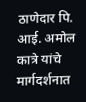ठाणेदार पि. आई. अमोल कात्रे यांचे मार्गदर्शनात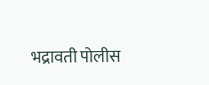भद्रावती पोलीस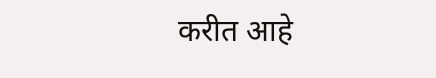करीत आहे